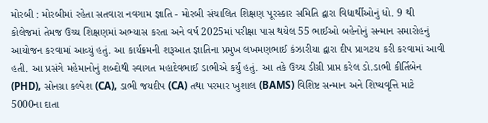મોરબી : મોરબીમાં રહેતા સતવારા નવગામ જ્ઞાતિ - મોરબી સંચાલિત શિક્ષણ પૂરસ્કાર સમિતિ દ્વારા વિદ્યાર્થીઓનું ધો. 9 થી કોલેજમાં તેમજ ઉચ્ચ શિક્ષણમાં અભ્યાસ કરતા અને વર્ષ 2025માં પરીક્ષા પાસ થયેલ 55 ભાઈઓ બહેનોનું સન્માન સમારોહનું આયોજન કરવામાં આવ્યું હતું. આ કાર્યક્રમની શરૂઆત જ્ઞાતિના પ્રમુખ લખમણભાઈ કંઝારીયા દ્વારા દીપ પ્રાગટય કરી કરવામાં આવી હતી. આ પ્રસંગે મહેમાનોનું શબ્દોથી સ્વાગત મહાદેવભાઈ ડાભીએ કર્યું હતું. આ તકે ઉચ્ચ ડીગ્રી પ્રાપ્ત કરેલ ડો.ડાભી કીર્તિબેન (PHD), સોનગ્રા કલ્પેશ (CA), ડાભી જયદીપ (CA) તથા પરમાર ખુશાલ (BAMS) વિશિષ્ટ સન્માન અને શિષ્યવૃત્તિ માટે 5000ના દાતા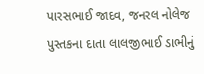પારસભાઈ જાદવ, જનરલ નોલેજ પુસ્તકના દાતા લાલજીભાઈ ડાભીનું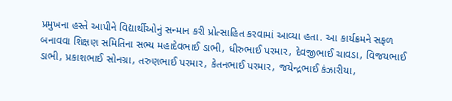પ્રમુખના હસ્તે આપીને વિદ્યાર્થીઓનું સન્માન કરી પ્રોત્સાહિત કરવામાં આવ્યા હતા. આ કાર્યક્રમને સફળ બનાવવા શિક્ષણ સમિતિના સભ્ય મહાદેવભાઈ ડાભી, ધીરુભાઈ પરમાર, દેવજીભાઈ ચાવડા, વિજયભાઈ ડાભી, પ્રકાશભાઈ સોનગ્રા, તરુણભાઈ પરમાર, કેતનભાઈ પરમાર, જયેન્દ્રભાઈ કંઝારીયા,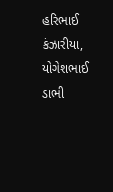હરિભાઈ કંઝારીયા, યોગેશભાઈ ડાભી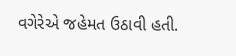વગેરેએ જહેમત ઉઠાવી હતી.